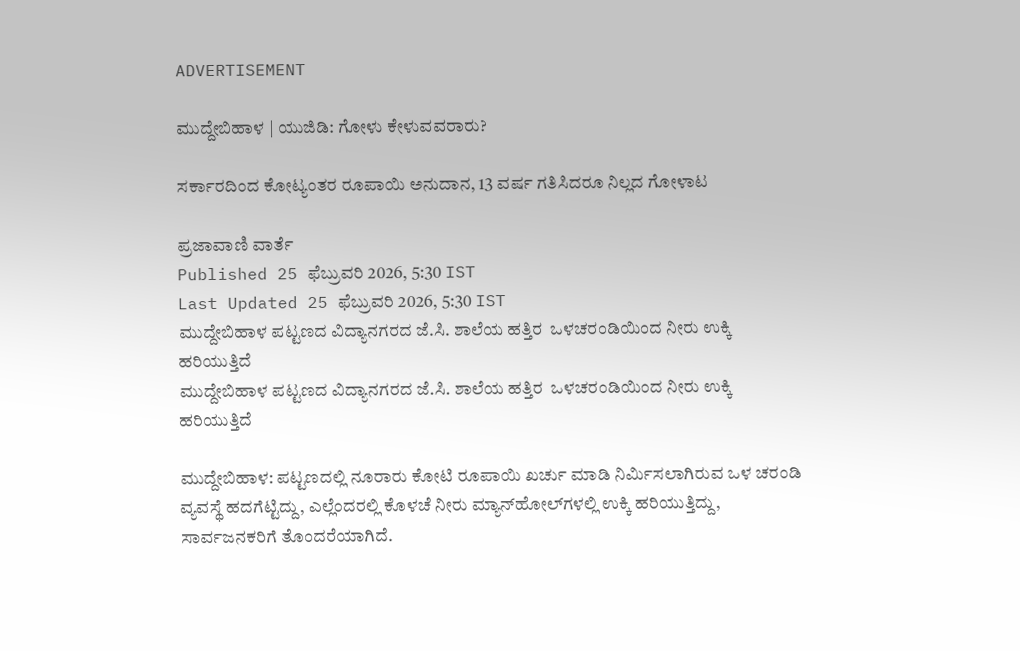ADVERTISEMENT

ಮುದ್ದೇಬಿಹಾಳ | ಯುಜಿಡಿ: ಗೋಳು ಕೇಳುವವರಾರು?

ಸರ್ಕಾರದಿಂದ ಕೋಟ್ಯಂತರ ರೂಪಾಯಿ ಅನುದಾನ, 13 ವರ್ಷ ಗತಿಸಿದರೂ ನಿಲ್ಲದ ಗೋಳಾಟ

ಪ್ರಜಾವಾಣಿ ವಾರ್ತೆ
Published 25 ಫೆಬ್ರುವರಿ 2026, 5:30 IST
Last Updated 25 ಫೆಬ್ರುವರಿ 2026, 5:30 IST
ಮುದ್ದೇಬಿಹಾಳ ಪಟ್ಟಣದ ವಿದ್ಯಾನಗರದ ಜೆ.ಸಿ. ಶಾಲೆಯ ಹತ್ತಿರ  ಒಳಚರಂಡಿಯಿಂದ ನೀರು ಉಕ್ಕಿ  ಹರಿಯುತ್ತಿದೆ
ಮುದ್ದೇಬಿಹಾಳ ಪಟ್ಟಣದ ವಿದ್ಯಾನಗರದ ಜೆ.ಸಿ. ಶಾಲೆಯ ಹತ್ತಿರ  ಒಳಚರಂಡಿಯಿಂದ ನೀರು ಉಕ್ಕಿ  ಹರಿಯುತ್ತಿದೆ

ಮುದ್ದೇಬಿಹಾಳ: ಪಟ್ಟಣದಲ್ಲಿ ನೂರಾರು ಕೋಟಿ ರೂಪಾಯಿ ಖರ್ಚು ಮಾಡಿ ನಿರ್ಮಿಸಲಾಗಿರುವ ಒಳ ಚರಂಡಿ ವ್ಯವಸ್ಥೆ ಹದಗೆಟ್ಟಿದ್ದು, ಎಲ್ಲೆಂದರಲ್ಲಿ ಕೊಳಚೆ ನೀರು ಮ್ಯಾನ್‌ಹೋಲ್‌ಗಳಲ್ಲಿ ಉಕ್ಕಿ ಹರಿಯುತ್ತಿದ್ದು, ಸಾರ್ವಜನಕರಿಗೆ ತೊಂದರೆಯಾಗಿದೆ.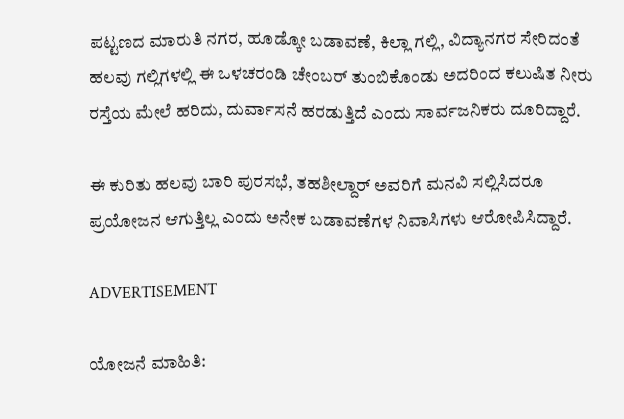ಪಟ್ಟಣದ ಮಾರುತಿ ನಗರ, ಹೂಡ್ಕೋ ಬಡಾವಣೆ, ಕಿಲ್ಲಾ ಗಲ್ಲಿ, ವಿದ್ಯಾನಗರ ಸೇರಿದಂತೆ ಹಲವು ಗಲ್ಲಿಗಳಲ್ಲಿ ಈ ಒಳಚರಂಡಿ ಚೇಂಬರ್ ತುಂಬಿಕೊಂಡು ಅದರಿಂದ ಕಲುಷಿತ ನೀರು ರಸ್ತೆಯ ಮೇಲೆ ಹರಿದು, ದುರ್ವಾಸನೆ ಹರಡುತ್ತಿದೆ ಎಂದು ಸಾರ್ವಜನಿಕರು ದೂರಿದ್ದಾರೆ.

ಈ ಕುರಿತು ಹಲವು ಬಾರಿ ಪುರಸಭೆ, ತಹಶೀಲ್ದಾರ್‌ ಅವರಿಗೆ ಮನವಿ ಸಲ್ಲಿಸಿದರೂ ಪ್ರಯೋಜನ ಆಗುತ್ತಿಲ್ಲ ಎಂದು ಅನೇಕ ಬಡಾವಣೆಗಳ ನಿವಾಸಿಗಳು ಆರೋಪಿಸಿದ್ದಾರೆ.

ADVERTISEMENT

ಯೋಜನೆ ಮಾಹಿತಿ: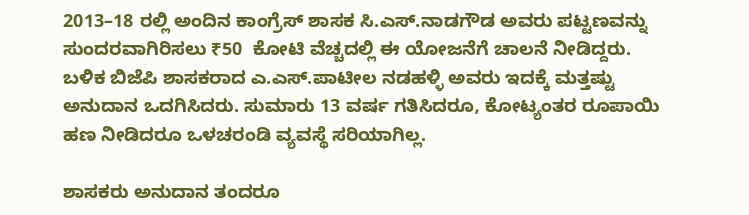2013–18 ರಲ್ಲಿ ಅಂದಿನ ಕಾಂಗ್ರೆಸ್ ಶಾಸಕ ಸಿ.ಎಸ್.ನಾಡಗೌಡ ಅವರು ಪಟ್ಟಣವನ್ನು ಸುಂದರವಾಗಿರಿಸಲು ₹50  ಕೋಟಿ ವೆಚ್ಚದಲ್ಲಿ ಈ ಯೋಜನೆಗೆ ಚಾಲನೆ ನೀಡಿದ್ದರು. ಬಳಿಕ ಬಿಜೆಪಿ ಶಾಸಕರಾದ ಎ.ಎಸ್.ಪಾಟೀಲ ನಡಹಳ್ಳಿ ಅವರು ಇದಕ್ಕೆ ಮತ್ತಷ್ಟು ಅನುದಾನ ಒದಗಿಸಿದರು. ಸುಮಾರು 13 ವರ್ಷ ಗತಿಸಿದರೂ, ಕೋಟ್ಯಂತರ ರೂಪಾಯಿ ಹಣ ನೀಡಿದರೂ ಒಳಚರಂಡಿ ವ್ಯವಸ್ಥೆ ಸರಿಯಾಗಿಲ್ಲ.

ಶಾಸಕರು ಅನುದಾನ ತಂದರೂ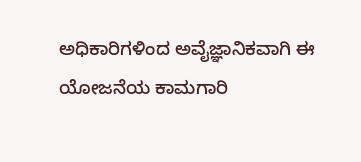ಅಧಿಕಾರಿಗಳಿಂದ ಅವೈಜ್ಞಾನಿಕವಾಗಿ ಈ ಯೋಜನೆಯ ಕಾಮಗಾರಿ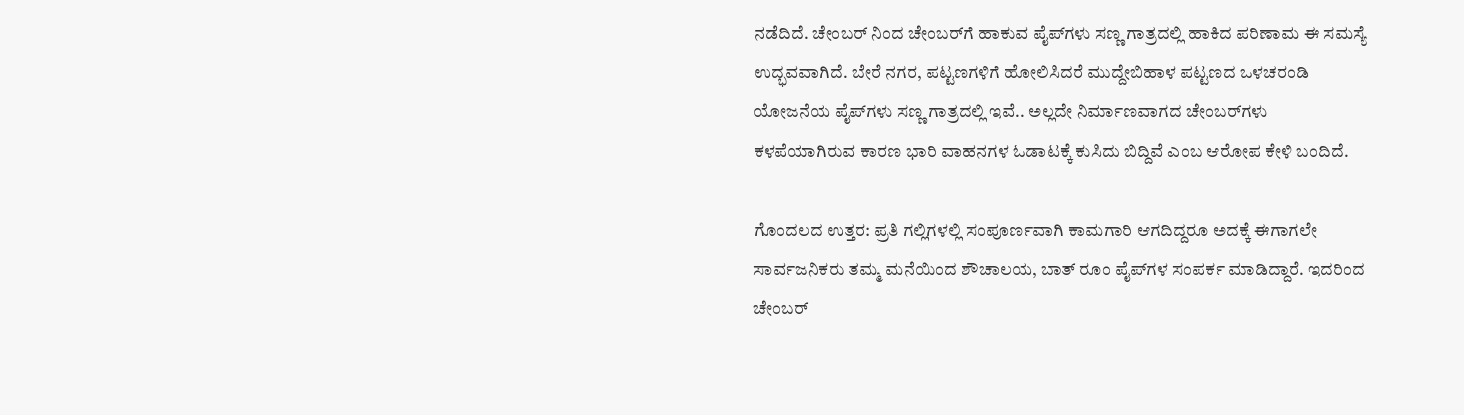ನಡೆದಿದೆ. ಚೇಂಬರ್ ನಿಂದ ಚೇಂಬರ್‌ಗೆ ಹಾಕುವ ಪೈಪ್‌ಗಳು ಸಣ್ಣ ಗಾತ್ರದಲ್ಲಿ ಹಾಕಿದ ಪರಿಣಾಮ ಈ ಸಮಸ್ಯೆ ಉದ್ಭವವಾಗಿದೆ. ಬೇರೆ ನಗರ, ಪಟ್ಟಣಗಳಿಗೆ ಹೋಲಿಸಿದರೆ ಮುದ್ದೇಬಿಹಾಳ ಪಟ್ಟಣದ ಒಳಚರಂಡಿ ಯೋಜನೆಯ ಪೈಪ್‌ಗಳು ಸಣ್ಣ ಗಾತ್ರದಲ್ಲಿ ಇವೆ.. ಅಲ್ಲದೇ ನಿರ್ಮಾಣವಾಗದ ಚೇಂಬರ್‌ಗಳು ಕಳಪೆಯಾಗಿರುವ ಕಾರಣ ಭಾರಿ ವಾಹನಗಳ ಓಡಾಟಕ್ಕೆ ಕುಸಿದು ಬಿದ್ದಿವೆ ಎಂಬ ಆರೋಪ ಕೇಳಿ ಬಂದಿದೆ.

ಗೊಂದಲದ ಉತ್ತರ: ಪ್ರತಿ ಗಲ್ಲಿಗಳಲ್ಲಿ ಸಂಪೂರ್ಣವಾಗಿ ಕಾಮಗಾರಿ ಆಗದಿದ್ದರೂ ಅದಕ್ಕೆ ಈಗಾಗಲೇ ಸಾರ್ವಜನಿಕರು ತಮ್ಮ ಮನೆಯಿಂದ ಶೌಚಾಲಯ, ಬಾತ್‌ ರೂಂ ಪೈಪ್‌ಗಳ ಸಂಪರ್ಕ ಮಾಡಿದ್ದಾರೆ. ಇದರಿಂದ ಚೇಂಬರ್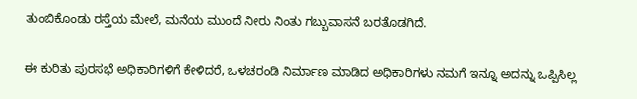ತುಂಬಿಕೊಂಡು ರಸ್ತೆಯ ಮೇಲೆ, ಮನೆಯ ಮುಂದೆ ನೀರು ನಿಂತು ಗಬ್ಬುವಾಸನೆ ಬರತೊಡಗಿದೆ.

ಈ ಕುರಿತು ಪುರಸಭೆ ಅಧಿಕಾರಿಗಳಿಗೆ ಕೇಳಿದರೆ, ಒಳಚರಂಡಿ ನಿರ್ಮಾಣ ಮಾಡಿದ ಅಧಿಕಾರಿಗಳು ನಮಗೆ ಇನ್ನೂ ಅದನ್ನು ಒಪ್ಪಿಸಿಲ್ಲ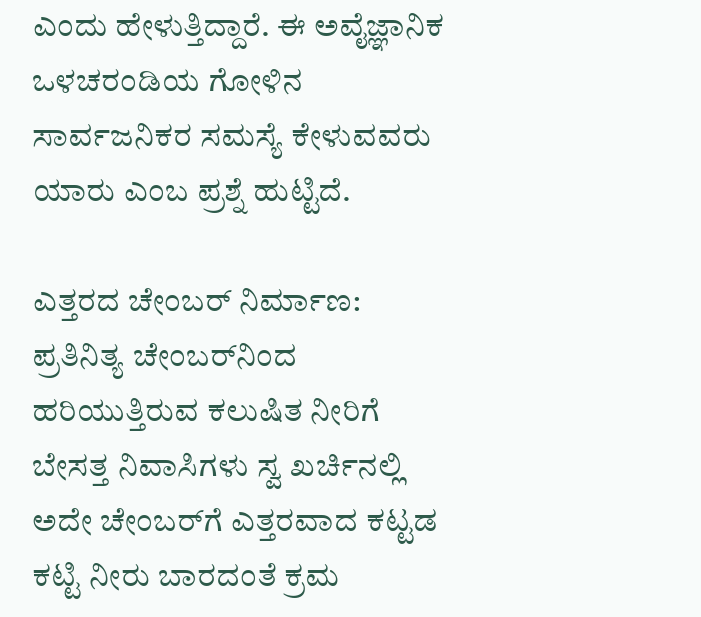ಎಂದು ಹೇಳುತ್ತಿದ್ದಾರೆ. ಈ ಅವೈಜ್ಞಾನಿಕ ಒಳಚರಂಡಿಯ ಗೋಳಿನ ಸಾರ್ವಜನಿಕರ ಸಮಸ್ಯೆ ಕೇಳುವವರು ಯಾರು ಎಂಬ ಪ್ರಶ್ನೆ ಹುಟ್ಟಿದೆ.

ಎತ್ತರದ ಚೇಂಬರ್ ನಿರ್ಮಾಣ: ಪ್ರತಿನಿತ್ಯ ಚೇಂಬರ್‌ನಿಂದ ಹರಿಯುತ್ತಿರುವ ಕಲುಷಿತ ನೀರಿಗೆ ಬೇಸತ್ತ ನಿವಾಸಿಗಳು ಸ್ವ ಖರ್ಚಿನಲ್ಲಿ ಅದೇ ಚೇಂಬರ್‌ಗೆ ಎತ್ತರವಾದ ಕಟ್ಟಡ ಕಟ್ಟಿ ನೀರು ಬಾರದಂತೆ ಕ್ರಮ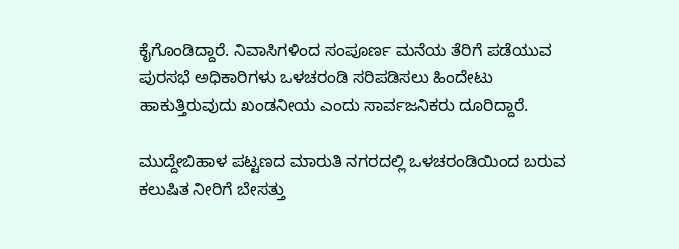ಕೈಗೊಂಡಿದ್ದಾರೆ. ನಿವಾಸಿಗಳಿಂದ ಸಂಪೂರ್ಣ ಮನೆಯ ತೆರಿಗೆ ಪಡೆಯುವ ಪುರಸಭೆ ಅಧಿಕಾರಿಗಳು ಒಳಚರಂಡಿ ಸರಿಪಡಿಸಲು ಹಿಂದೇಟು ಹಾಕುತ್ತಿರುವುದು ಖಂಡನೀಯ ಎಂದು ಸಾರ್ವಜನಿಕರು ದೂರಿದ್ದಾರೆ.

ಮುದ್ದೇಬಿಹಾಳ ಪಟ್ಟಣದ ಮಾರುತಿ ನಗರದಲ್ಲಿ ಒಳಚರಂಡಿಯಿಂದ ಬರುವ ಕಲುಷಿತ ನೀರಿಗೆ ಬೇಸತ್ತು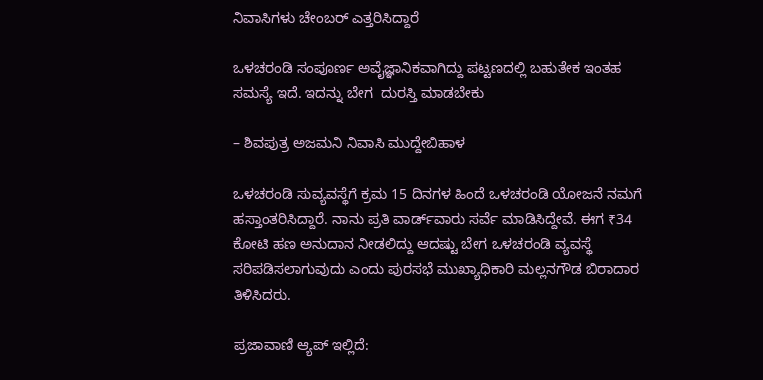ನಿವಾಸಿಗಳು ಚೇಂಬರ್ ಎತ್ತರಿಸಿದ್ದಾರೆ

ಒಳಚರಂಡಿ ಸಂಪೂರ್ಣ ಅವೈಜ್ಞಾನಿಕವಾಗಿದ್ದು ಪಟ್ಟಣದಲ್ಲಿ ಬಹುತೇಕ ಇಂತಹ ಸಮಸ್ಯೆ ಇದೆ. ಇದನ್ನು ಬೇಗ  ದುರಸ್ತಿ ಮಾಡಬೇಕು

– ಶಿವಪುತ್ರ ಅಜಮನಿ ನಿವಾಸಿ ಮುದ್ದೇಬಿಹಾಳ

ಒಳಚರಂಡಿ ಸುವ್ಯವಸ್ಥೆಗೆ ಕ್ರಮ 15 ದಿನಗಳ ಹಿಂದೆ ಒಳಚರಂಡಿ ಯೋಜನೆ ನಮಗೆ ಹಸ್ತಾಂತರಿಸಿದ್ದಾರೆ. ನಾನು ಪ್ರತಿ ವಾರ್ಡ್‌ವಾರು ಸರ್ವೆ ಮಾಡಿಸಿದ್ದೇವೆ. ಈಗ ₹34 ಕೋಟಿ ಹಣ ಅನುದಾನ ನೀಡಲಿದ್ದು ಆದಷ್ಟು ಬೇಗ ಒಳಚರಂಡಿ ವ್ಯವಸ್ಥೆ ಸರಿಪಡಿಸಲಾಗುವುದು ಎಂದು ಪುರಸಭೆ ಮುಖ್ಯಾಧಿಕಾರಿ ಮಲ್ಲನಗೌಡ ಬಿರಾದಾರ ತಿಳಿಸಿದರು.

ಪ್ರಜಾವಾಣಿ ಆ್ಯಪ್ ಇಲ್ಲಿದೆ: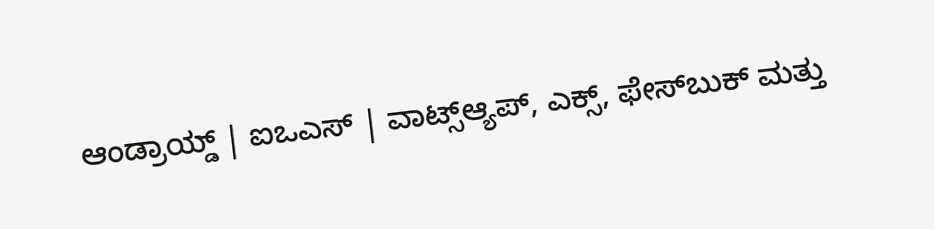ಆಂಡ್ರಾಯ್ಡ್ | ಐಒಎಸ್ | ವಾಟ್ಸ್ಆ್ಯಪ್, ಎಕ್ಸ್, ಫೇಸ್‌ಬುಕ್ ಮತ್ತು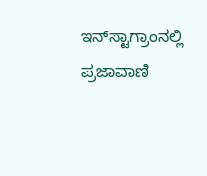ಇನ್‌ಸ್ಟಾಗ್ರಾಂನಲ್ಲಿ ಪ್ರಜಾವಾಣಿ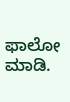ಫಾಲೋ ಮಾಡಿ.